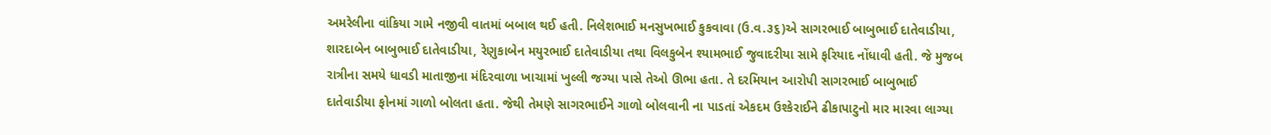અમરેલીના વાંકિયા ગામે નજીવી વાતમાં બબાલ થઈ હતી. નિલેશભાઈ મનસુખભાઈ કુકવાવા (ઉ.વ.૩૬)એ સાગરભાઈ બાબુભાઈ દાતેવાડીયા, શારદાબેન બાબુભાઈ દાતેવાડીયા, રેણુકાબેન મયુરભાઈ દાતેવાડીયા તથા વિલકુબેન શ્યામભાઈ જુવાદરીયા સામે ફરિયાદ નોંધાવી હતી. જે મુજબ રાત્રીના સમયે ધાવડી માતાજીના મંદિરવાળા ખાચામાં ખુલ્લી જગ્યા પાસે તેઓ ઊભા હતા. તે દરમિયાન આરોપી સાગરભાઈ બાબુભાઈ દાતેવાડીયા ફોનમાં ગાળો બોલતા હતા. જેથી તેમણે સાગરભાઈને ગાળો બોલવાની ના પાડતાં એકદમ ઉશ્કેરાઈને ઢીકાપાટુનો માર મારવા લાગ્યા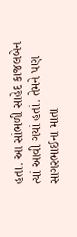હતા. આ સાંભળી સાહેદ કાજલબેન ત્યાં આવી ગયાં હતાં. તેમને પણ સાગરભાઈના માતા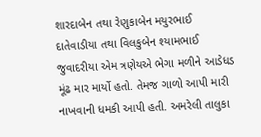શારદાબેન તથા રેણુકાબેન મયુરભાઈ દાતેવાડીયા તથા વિલકુબેન શ્યામભાઈ જુવાદરીયા એમ ત્રણેયએ ભેગા મળીને આડેધડ મૂંઢ માર માર્યો હતો. તેમજ ગાળો આપી મારી નાખવાની ધમકી આપી હતી. અમરેલી તાલુકા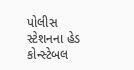પોલીસ સ્ટેશનના હેડ કોન્સ્ટેબલ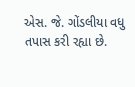એસ. જે. ગોંડલીયા વધુ તપાસ કરી રહ્યા છે.